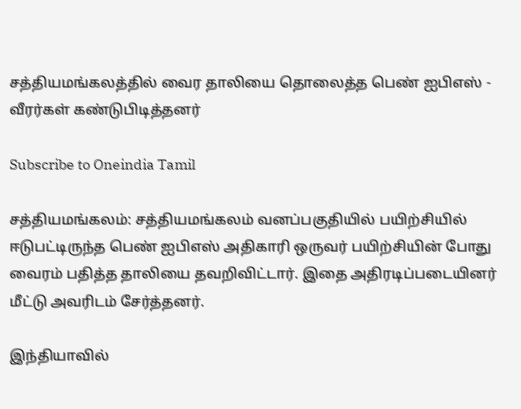சத்தியமங்கலத்தில் வைர தாலியை தொலைத்த பெண் ஐபிஎஸ் - வீரர்கள் கண்டுபிடித்தனர்

Subscribe to Oneindia Tamil

சத்தியமங்கலம்: சத்தியமங்கலம் வனப்பகுதியில் பயிற்சியில் ஈடுபட்டிருந்த பெண் ஐபிஎஸ் அதிகாரி ஒருவர் பயிற்சியின் போது வைரம் பதித்த தாலியை தவறிவிட்டார். இதை அதிரடிப்படையினர் மீட்டு அவரிடம் சேர்த்தனர்.

இந்தியாவில்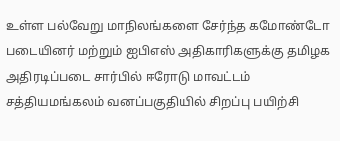உள்ள பல்வேறு மாநிலங்களை சேர்ந்த கமோண்டோ படையினர் மற்றும் ஐபிஎஸ் அதிகாரிகளுக்கு தமிழக அதிரடிப்படை சார்பில் ஈரோடு மாவட்டம் சத்தியமங்கலம் வனப்பகுதியில் சிறப்பு பயிற்சி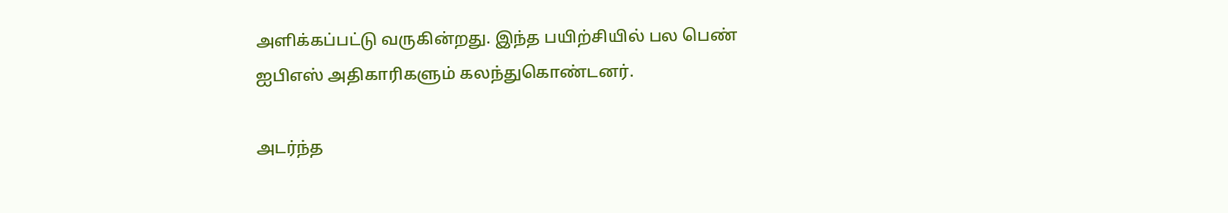அளிக்கப்பட்டு வருகின்றது. இந்த பயிற்சியில் பல பெண் ஐபிஎஸ் அதிகாரிகளும் கலந்துகொண்டனர்.

அடர்ந்த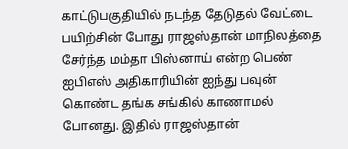காட்டுபகுதியில் நடந்த தேடுதல் வேட்டை பயிற்சின் போது ராஜஸ்தான் மாநிலத்தை சேர்ந்த மம்தா பிஸ்னாய் என்ற பெண் ஐபிஎஸ் அதிகாரியின் ஐந்து பவுன் கொண்ட தங்க சங்கில் காணாமல் போனது. இதில் ராஜஸ்தான்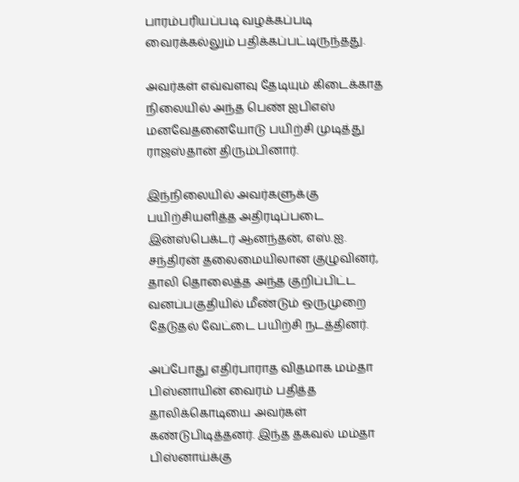பாரம்பரியப்படி வழக்கப்படி வைரக்கல்லும் பதிக்கப்பட்டிருந்தது.

அவர்கள் எவ்வளவு தேடியும் கிடைக்காத நிலையில் அந்த பெண் ஐபிஎஸ் மனவேதனையோடு பயிற்சி முடித்து ராஜஸ்தான் திரும்பினார்.

இந்நிலையில் அவர்களுக்கு பயிற்சியளித்த அதிரடிப்படை இன்ஸ்பெக்டர் ஆனந்தன், எஸ்.ஐ. சந்திரன் தலைமையிலான குழுவினர், தாலி தொலைத்த அந்த குறிப்பிட்ட வனப்பகுதியில் மீண்டும் ஒருமுறை தேடுதல் வேட்டை பயிற்சி நடத்தினர்.

அப்போது எதிர்பாராத விதமாக மம்தா பிஸ்னாயின் வைரம் பதித்த தாலிக்கொடியை அவர்கள் கண்டுபிடித்தனர். இந்த தகவல் மம்தா பிஸ்னாய்க்கு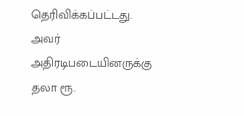தெரிவிக்கப்பட்டது. அவர் அதிரடிபடையினருக்கு தலா ரூ.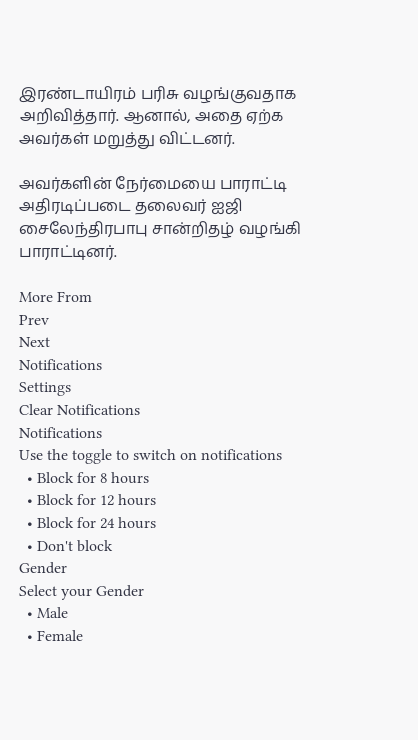இரண்டாயிரம் பரிசு வழங்குவதாக அறிவித்தார். ஆனால், அதை ஏற்க அவர்கள் மறுத்து விட்டனர்.

அவர்களின் நேர்மையை பாராட்டி அதிரடிப்படை தலைவர் ஐஜி சைலேந்திரபாபு சான்றிதழ் வழங்கி பாராட்டினர்.

More From
Prev
Next
Notifications
Settings
Clear Notifications
Notifications
Use the toggle to switch on notifications
  • Block for 8 hours
  • Block for 12 hours
  • Block for 24 hours
  • Don't block
Gender
Select your Gender
  • Male
  • Female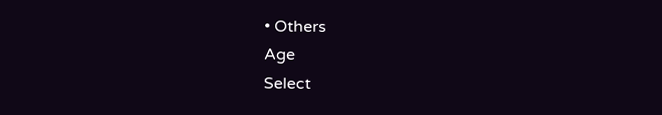• Others
Age
Select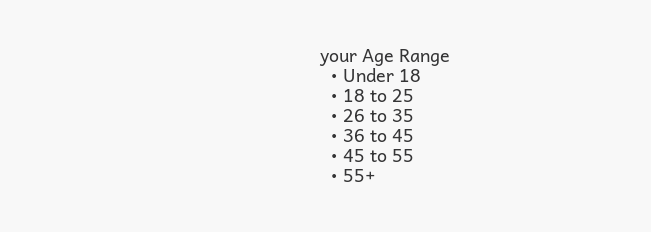your Age Range
  • Under 18
  • 18 to 25
  • 26 to 35
  • 36 to 45
  • 45 to 55
  • 55+